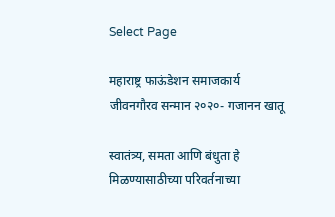Select Page

महाराष्ट्र फाऊंडेशन समाजकार्य जीवनगौरव सन्मान २०२०- गजानन खातू

स्वातंत्र्य, समता आणि बंधुता हे मिळण्यासाठीच्या परिवर्तनाच्या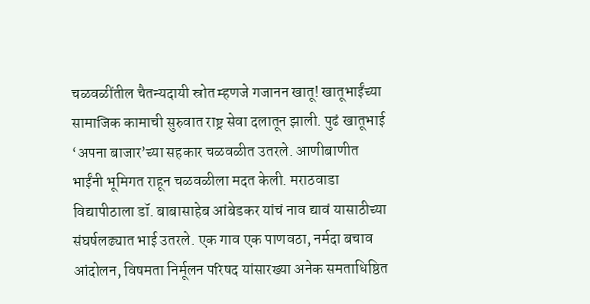चळवळींतील चैतन्यदायी स्रोत म्हणजे गजानन खातू! खातूभाईंच्या सामाजिक कामाची सुरुवात राष्ट्र सेवा दलातून झाली. पुढं खातूभाई ‘अपना बाजार’च्या सहकार चळवळीत उतरले. आणीबाणीत भाईंनी भूमिगत राहून चळवळीला मदत केली. मराठवाडा विद्यापीठाला डॉ. बाबासाहेब आंबेडकर यांचं नाव द्यावं यासाठीच्या संघर्षलढ्यात भाई उतरले. एक गाव एक पाणवठा, नर्मदा बचाव आंदोलन, विषमता निर्मूलन परिषद यांसारख्या अनेक समताधिष्ठित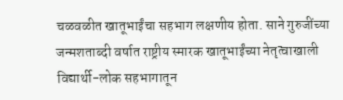चळवळीत खातूभाईंचा सहभाग लक्षणीय होता. साने गुरुजींच्या जन्मशताब्दी वर्षात राष्ट्रीय स्मारक खातूभाईंच्या नेतृत्वाखाली विद्यार्थी-लोक सहभागातून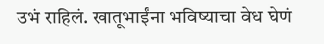उभं राहिलं. खातूभाईंना भविष्याचा वेध घेणं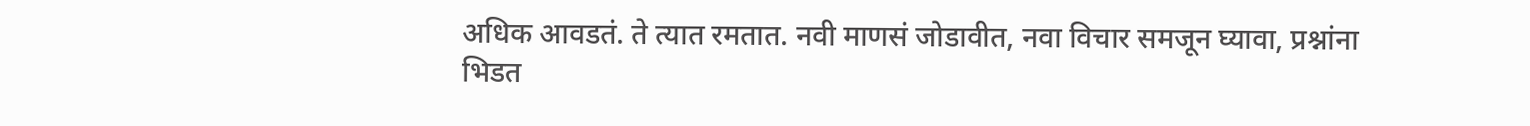अधिक आवडतं. ते त्यात रमतात. नवी माणसं जोडावीत, नवा विचार समजून घ्यावा, प्रश्नांना भिडत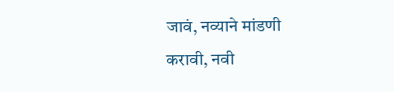जावं, नव्याने मांडणी करावी, नवी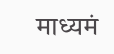माध्यमं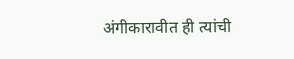अंगीकारावीत ही त्यांची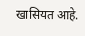खासियत आहे.